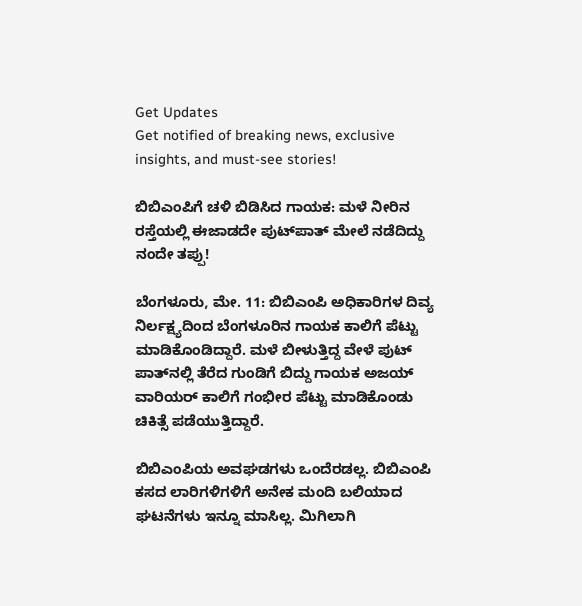Get Updates
Get notified of breaking news, exclusive insights, and must-see stories!

ಬಿಬಿಎಂಪಿಗೆ ಚಳಿ ಬಿಡಿಸಿದ ಗಾಯಕ: ಮಳೆ ನೀರಿನ ರಸ್ತೆಯಲ್ಲಿ ಈಜಾಡದೇ ಪುಟ್‌ಪಾತ್ ಮೇಲೆ ನಡೆದಿದ್ದು ನಂದೇ ತಪ್ಪು!

ಬೆಂಗಳೂರು, ಮೇ. 11: ಬಿಬಿಎಂಪಿ ಅಧಿಕಾರಿಗಳ ದಿವ್ಯ ನಿರ್ಲಕ್ಷ್ಯದಿಂದ ಬೆಂಗಳೂರಿನ ಗಾಯಕ ಕಾಲಿಗೆ ಪೆಟ್ಟು ಮಾಡಿಕೊಂಡಿದ್ದಾರೆ. ಮಳೆ ಬೀಳುತ್ತಿದ್ದ ವೇಳೆ ಪುಟ್ ಪಾತ್‌ನಲ್ಲಿ ತೆರೆದ ಗುಂಡಿಗೆ ಬಿದ್ದು ಗಾಯಕ ಅಜಯ್ ವಾರಿಯರ್ ಕಾಲಿಗೆ ಗಂಭೀರ ಪೆಟ್ಟು ಮಾಡಿಕೊಂಡು ಚಿಕಿತ್ಸೆ ಪಡೆಯುತ್ತಿದ್ದಾರೆ.

ಬಿಬಿಎಂಪಿಯ ಅವಘಡಗಳು ಒಂದೆರಡಲ್ಲ. ಬಿಬಿಎಂಪಿ ಕಸದ ಲಾರಿಗಳಿಗಳಿಗೆ ಅನೇಕ ಮಂದಿ ಬಲಿಯಾದ ಘಟನೆಗಳು ಇನ್ನೂ ಮಾಸಿಲ್ಲ. ಮಿಗಿಲಾಗಿ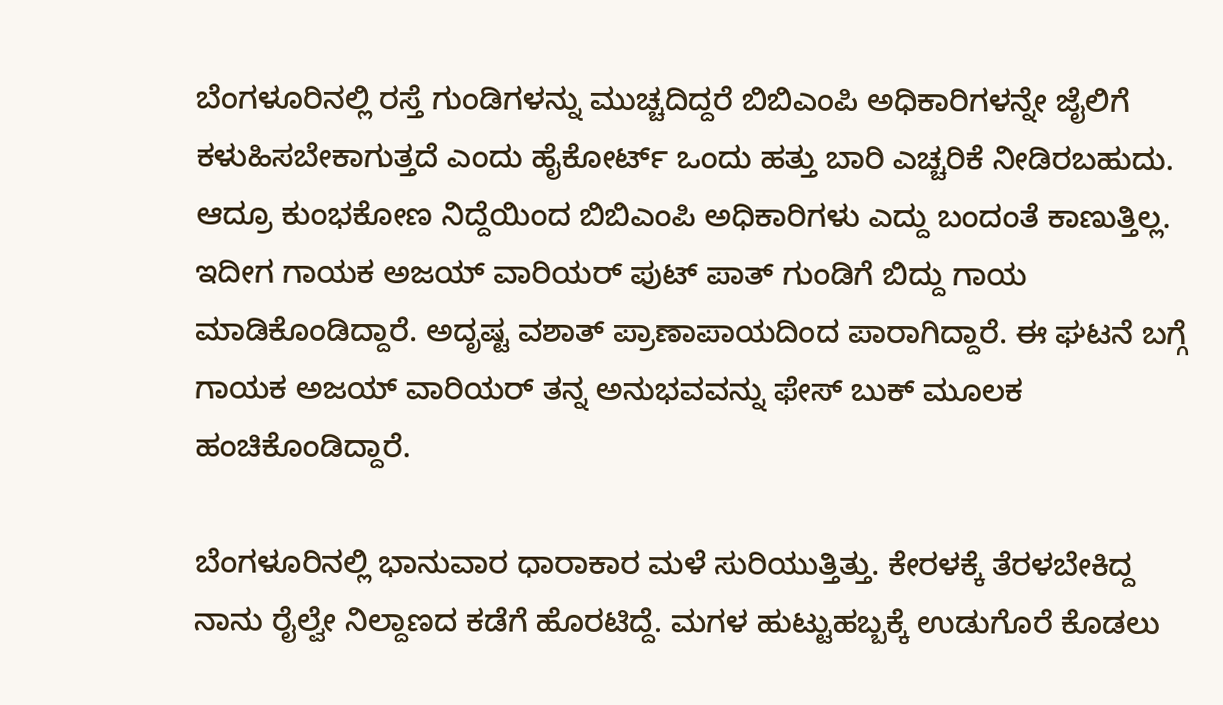ಬೆಂಗಳೂರಿನಲ್ಲಿ ರಸ್ತೆ ಗುಂಡಿಗಳನ್ನು ಮುಚ್ಚದಿದ್ದರೆ ಬಿಬಿಎಂಪಿ ಅಧಿಕಾರಿಗಳನ್ನೇ ಜೈಲಿಗೆ ಕಳುಹಿಸಬೇಕಾಗುತ್ತದೆ ಎಂದು ಹೈಕೋರ್ಟ್ ಒಂದು ಹತ್ತು ಬಾರಿ ಎಚ್ಚರಿಕೆ ನೀಡಿರಬಹುದು. ಆದ್ರೂ ಕುಂಭಕೋಣ ನಿದ್ದೆಯಿಂದ ಬಿಬಿಎಂಪಿ ಅಧಿಕಾರಿಗಳು ಎದ್ದು ಬಂದಂತೆ ಕಾಣುತ್ತಿಲ್ಲ. ಇದೀಗ ಗಾಯಕ ಅಜಯ್ ವಾರಿಯರ್ ಪುಟ್ ಪಾತ್ ಗುಂಡಿಗೆ ಬಿದ್ದು ಗಾಯ ಮಾಡಿಕೊಂಡಿದ್ದಾರೆ. ಅದೃಷ್ಟ ವಶಾತ್ ಪ್ರಾಣಾಪಾಯದಿಂದ ಪಾರಾಗಿದ್ದಾರೆ. ಈ ಘಟನೆ ಬಗ್ಗೆ ಗಾಯಕ ಅಜಯ್ ವಾರಿಯರ್ ತನ್ನ ಅನುಭವವನ್ನು ಫೇಸ್ ಬುಕ್ ಮೂಲಕ ಹಂಚಿಕೊಂಡಿದ್ದಾರೆ.

ಬೆಂಗಳೂರಿನಲ್ಲಿ ಭಾನುವಾರ ಧಾರಾಕಾರ ಮಳೆ ಸುರಿಯುತ್ತಿತ್ತು. ಕೇರಳಕ್ಕೆ ತೆರಳಬೇಕಿದ್ದ ನಾನು ರೈಲ್ವೇ ನಿಲ್ದಾಣದ ಕಡೆಗೆ ಹೊರಟಿದ್ದೆ. ಮಗಳ ಹುಟ್ಟುಹಬ್ಬಕ್ಕೆ ಉಡುಗೊರೆ ಕೊಡಲು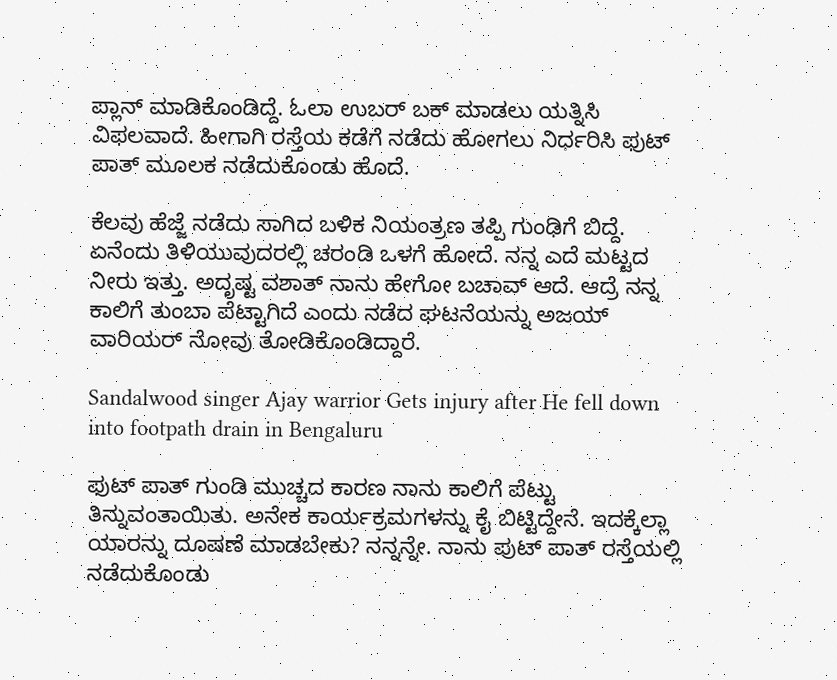ಪ್ಲಾನ್ ಮಾಡಿಕೊಂಡಿದ್ದೆ. ಓಲಾ ಉಬರ್ ಬಕ್ ಮಾಡಲು ಯತ್ನಿಸಿ ವಿಫಲವಾದೆ. ಹೀಗಾಗಿ ರಸ್ತೆಯ ಕಡೆಗೆ ನಡೆದು ಹೋಗಲು ನಿರ್ಧರಿಸಿ ಫುಟ್ ಪಾತ್ ಮೂಲಕ ನಡೆದುಕೊಂಡು ಹೊದೆ.

ಕೆಲವು ಹೆಜ್ಜೆ ನಡೆದು ಸಾಗಿದ ಬಳಿಕ ನಿಯಂತ್ರಣ ತಪ್ಪಿ ಗುಂಢಿಗೆ ಬಿದ್ದೆ. ಏನೆಂದು ತಿಳಿಯುವುದರಲ್ಲಿ ಚರಂಡಿ ಒಳಗೆ ಹೋದೆ. ನನ್ನ ಎದೆ ಮಟ್ಟದ ನೀರು ಇತ್ತು. ಅದೃಷ್ಟ ವಶಾತ್ ನಾನು ಹೇಗೋ ಬಚಾವ್ ಆದೆ. ಆದ್ರೆ ನನ್ನ ಕಾಲಿಗೆ ತುಂಬಾ ಪೆಟ್ಟಾಗಿದೆ ಎಂದು ನಡೆದ ಘಟನೆಯನ್ನು ಅಜಯ್ ವಾರಿಯರ್ ನೋವು ತೋಡಿಕೊಂಡಿದ್ದಾರೆ.

Sandalwood singer Ajay warrior Gets injury after He fell down into footpath drain in Bengaluru

ಫುಟ್ ಪಾತ್ ಗುಂಡಿ ಮುಚ್ಚದ ಕಾರಣ ನಾನು ಕಾಲಿಗೆ ಪೆಟ್ಟು ತಿನ್ನುವಂತಾಯಿತು. ಅನೇಕ ಕಾರ್ಯಕ್ರಮಗಳನ್ನು ಕೈ ಬಿಟ್ಟಿದ್ದೇನೆ. ಇದಕ್ಕೆಲ್ಲಾ ಯಾರನ್ನು ದೂಷಣೆ ಮಾಡಬೇಕು? ನನ್ನನ್ನೇ. ನಾನು ಪುಟ್ ಪಾತ್ ರಸ್ತೆಯಲ್ಲಿ ನಡೆದುಕೊಂಡು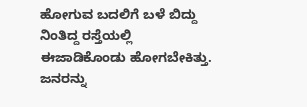ಹೋಗುವ ಬದಲಿಗೆ ಬಳೆ ಬಿದ್ದು ನಿಂತಿದ್ದ ರಸ್ತೆಯಲ್ಲಿ ಈಜಾಡಿಕೊಂಡು ಹೋಗಬೇಕಿತ್ತು. ಜನರನ್ನು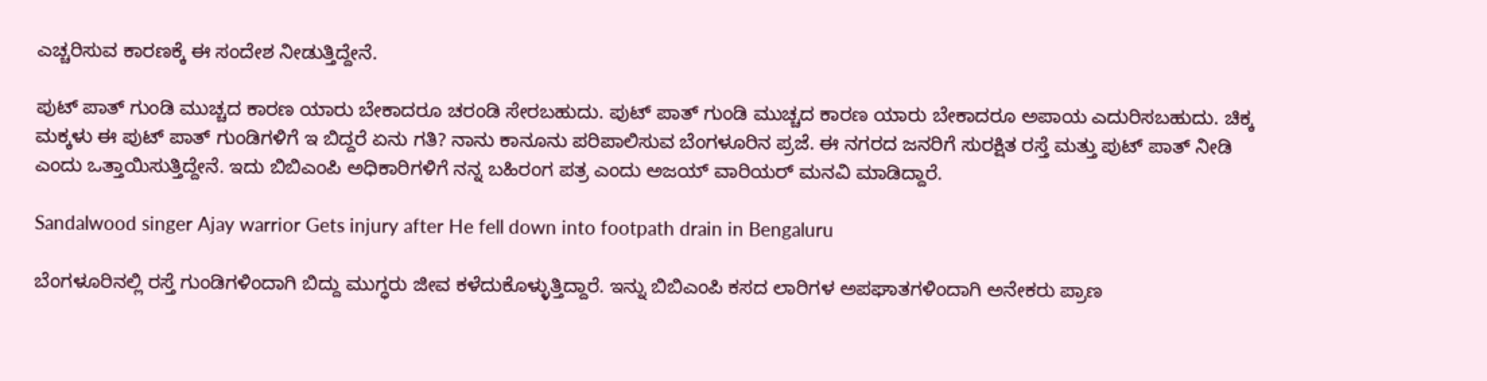ಎಚ್ಚರಿಸುವ ಕಾರಣಕ್ಕೆ ಈ ಸಂದೇಶ ನೀಡುತ್ತಿದ್ದೇನೆ.

ಪುಟ್ ಪಾತ್ ಗುಂಡಿ ಮುಚ್ಚದ ಕಾರಣ ಯಾರು ಬೇಕಾದರೂ ಚರಂಡಿ ಸೇರಬಹುದು. ಪುಟ್ ಪಾತ್ ಗುಂಡಿ ಮುಚ್ಚದ ಕಾರಣ ಯಾರು ಬೇಕಾದರೂ ಅಪಾಯ ಎದುರಿಸಬಹುದು. ಚಿಕ್ಕ ಮಕ್ಕಳು ಈ ಪುಟ್ ಪಾತ್ ಗುಂಡಿಗಳಿಗೆ ಇ ಬಿದ್ದರೆ ಏನು ಗತಿ? ನಾನು ಕಾನೂನು ಪರಿಪಾಲಿಸುವ ಬೆಂಗಳೂರಿನ ಪ್ರಜೆ. ಈ ನಗರದ ಜನರಿಗೆ ಸುರಕ್ಷಿತ ರಸ್ತೆ ಮತ್ತು ಪುಟ್ ಪಾತ್ ನೀಡಿ ಎಂದು ಒತ್ತಾಯಿಸುತ್ತಿದ್ದೇನೆ. ಇದು ಬಿಬಿಎಂಪಿ ಅಧಿಕಾರಿಗಳಿಗೆ ನನ್ನ ಬಹಿರಂಗ ಪತ್ರ ಎಂದು ಅಜಯ್ ವಾರಿಯರ್ ಮನವಿ ಮಾಡಿದ್ದಾರೆ.

Sandalwood singer Ajay warrior Gets injury after He fell down into footpath drain in Bengaluru

ಬೆಂಗಳೂರಿನಲ್ಲಿ ರಸ್ತೆ ಗುಂಡಿಗಳಿಂದಾಗಿ ಬಿದ್ದು ಮುಗ್ಧರು ಜೀವ ಕಳೆದುಕೊಳ್ಳುತ್ತಿದ್ದಾರೆ. ಇನ್ನು ಬಿಬಿಎಂಪಿ ಕಸದ ಲಾರಿಗಳ ಅಪಘಾತಗಳಿಂದಾಗಿ ಅನೇಕರು ಪ್ರಾಣ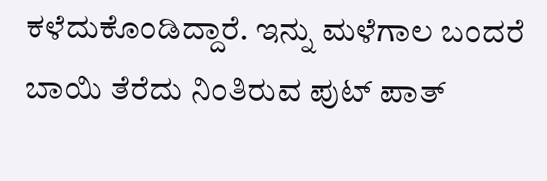ಕಳೆದುಕೊಂಡಿದ್ದಾರೆ. ಇನ್ನು ಮಳೆಗಾಲ ಬಂದರೆ ಬಾಯಿ ತೆರೆದು ನಿಂತಿರುವ ಪುಟ್ ಪಾತ್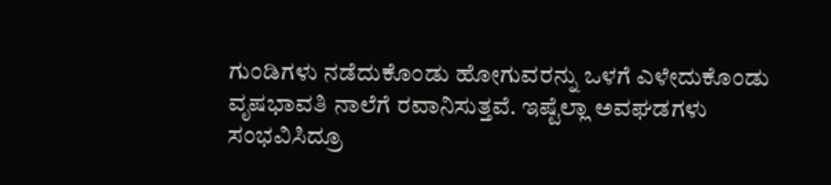ಗುಂಡಿಗಳು ನಡೆದುಕೊಂಡು ಹೋಗುವರನ್ನು ಒಳಗೆ ಎಳೇದುಕೊಂಡು ವೃಷಭಾವತಿ ನಾಲೆಗೆ ರವಾನಿಸುತ್ತವೆ. ಇಷ್ಟೆಲ್ಲಾ ಅವಘಡಗಳು ಸಂಭವಿಸಿದ್ರೂ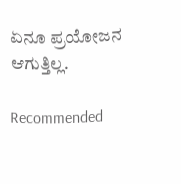ಏನೂ ಪ್ರಯೋಜನ ಆಗುತ್ತಿಲ್ಲ.

Recommended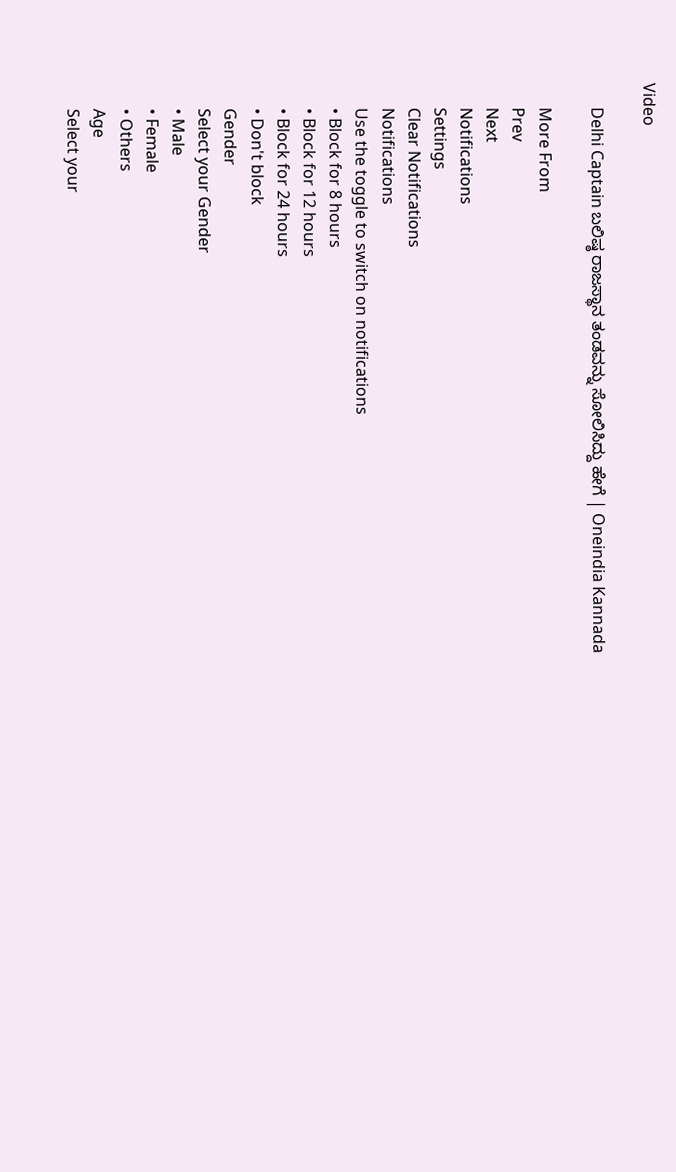Video

      Delhi Captain ಬಲಿಷ್ಠ ರಾಜಸ್ಥಾನ ತಂಡವನ್ನು ಸೋಲಿಸಿದ್ದು ಹೇಗೆ | Oneindia Kannada

      More From
      Prev
      Next
      Notifications
      Settings
      Clear Notifications
      Notifications
      Use the toggle to switch on notifications
      • Block for 8 hours
      • Block for 12 hours
      • Block for 24 hours
      • Don't block
      Gender
      Select your Gender
      • Male
      • Female
      • Others
      Age
      Select your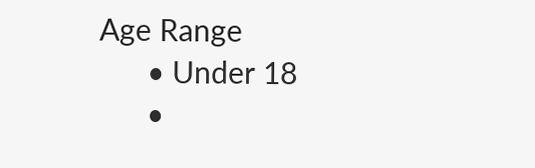Age Range
      • Under 18
      •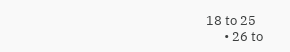18 to 25
      • 26 to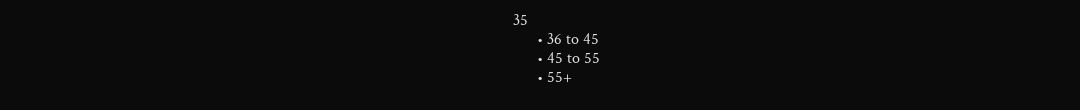35
      • 36 to 45
      • 45 to 55
      • 55+